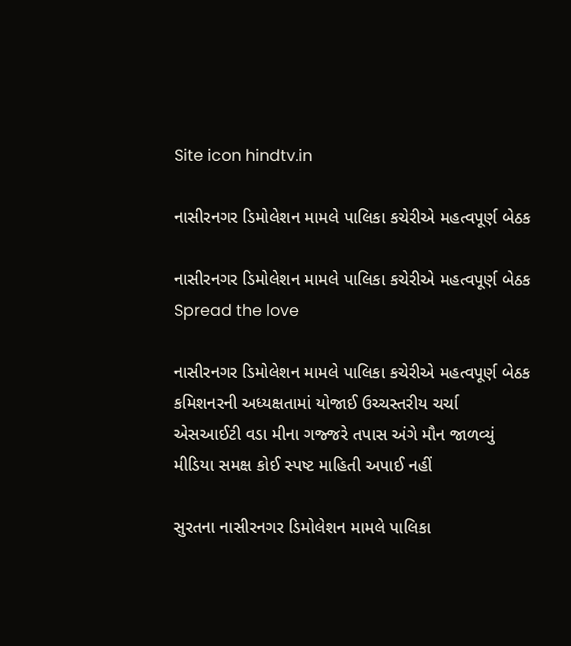Site icon hindtv.in

નાસીરનગર ડિમોલેશન મામલે પાલિકા કચેરીએ મહત્વપૂર્ણ બેઠક

નાસીરનગર ડિમોલેશન મામલે પાલિકા કચેરીએ મહત્વપૂર્ણ બેઠક
Spread the love

નાસીરનગર ડિમોલેશન મામલે પાલિકા કચેરીએ મહત્વપૂર્ણ બેઠક
કમિશનરની અધ્યક્ષતામાં યોજાઈ ઉચ્ચસ્તરીય ચર્ચા
એસઆઈટી વડા મીના ગજ્જરે તપાસ અંગે મૌન જાળવ્યું
મીડિયા સમક્ષ કોઈ સ્પષ્ટ માહિતી અપાઈ નહીં

સુરતના નાસીરનગર ડિમોલેશન મામલે પાલિકા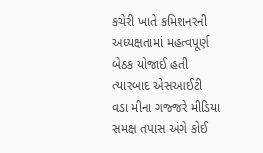કચેરી ખાતે કમિશનરની અધ્યક્ષતામાં મહત્વપૂર્ણ બેઠક યોજાઈ હતી ત્યારબાદ એસઆઈટી વડા મીના ગજ્જરે મીડિયા સમક્ષ તપાસ અંગે કોઈ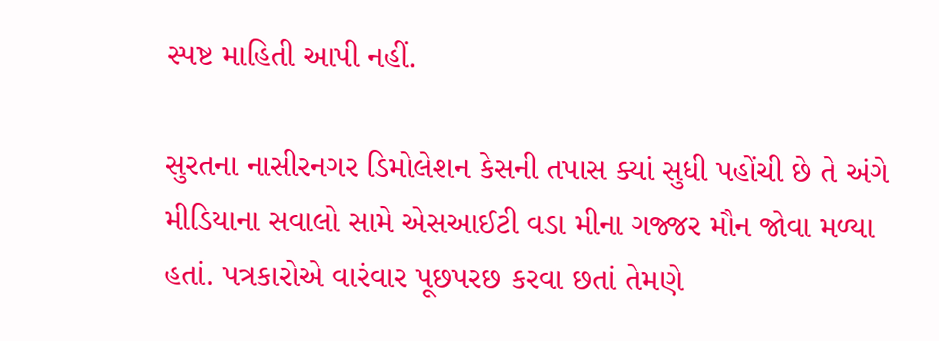સ્પષ્ટ માહિતી આપી નહીં.

સુરતના નાસીરનગર ડિમોલેશન કેસની તપાસ ક્યાં સુધી પહોંચી છે તે અંગે મીડિયાના સવાલો સામે એસઆઈટી વડા મીના ગજ્જર મૌન જોવા મળ્યા હતાં. પત્રકારોએ વારંવાર પૂછપરછ કરવા છતાં તેમણે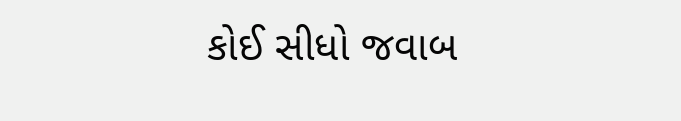કોઈ સીધો જવાબ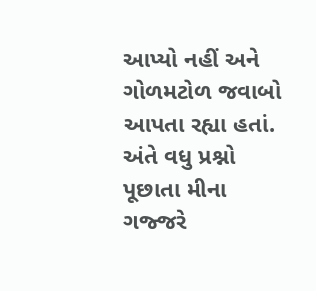આપ્યો નહીં અને ગોળમટોળ જવાબો આપતા રહ્યા હતાં. અંતે વધુ પ્રશ્નો પૂછાતા મીના ગજ્જરે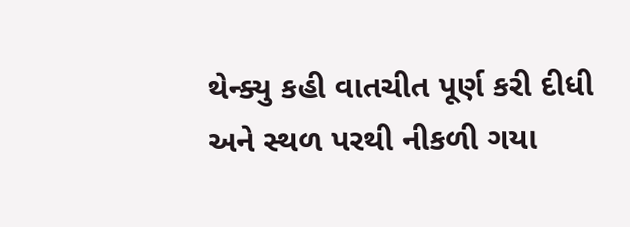થેન્ક્યુ કહી વાતચીત પૂર્ણ કરી દીધી અને સ્થળ પરથી નીકળી ગયા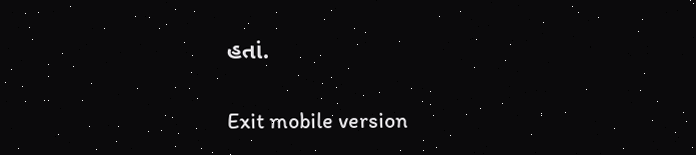હતાં.

Exit mobile version